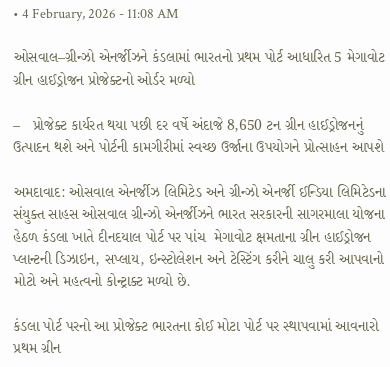• 4 February, 2026 - 11:08 AM

ઓસવાલ–ગ્રીન્ઝો એનર્જીઝને કંડલામાં ભારતનો પ્રથમ પોર્ટ આધારિત 5 મેગાવોટ ગ્રીન હાઈડ્રોજન પ્રોજેક્ટનો ઓર્ડર મળ્યો

–   પ્રોજેક્ટ કાર્યરત થયા પછી દર વર્ષે અંદાજે 8,650 ટન ગ્રીન હાઈડ્રોજનનું ઉત્પાદન થશે અને પોર્ટની કામગીરીમાં સ્વચ્છ ઉર્જાના ઉપયોગને પ્રોત્સાહન આપશે

અમદાવાદ: ઓસવાલ એનર્જીઝ લિમિટેડ અને ગ્રીન્ઝો એનર્જી ઈન્ડિયા લિમિટેડના સંયુક્ત સાહસ ઓસવાલ ગ્રીન્ઝો એનર્જીઝને ભારત સરકારની સાગરમાલા યોજના હેઠળ કંડલા ખાતે દીનદયાલ પોર્ટ પર પાંચ  મેગાવોટ ક્ષમતાના ગ્રીન હાઈડ્રોજન પ્લાન્ટની ડિઝાઇન, સપ્લાય, ઇન્સ્ટોલેશન અને ટેસ્ટિંગ કરીને ચાલુ કરી આપવાનો મોટો અને મહત્વનો કોન્ટ્રાક્ટ મળ્યો છે.

કંડલા પોર્ટ પરનો આ પ્રોજેક્ટ ભારતના કોઈ મોટા પોર્ટ પર સ્થાપવામાં આવનારો પ્રથમ ગ્રીન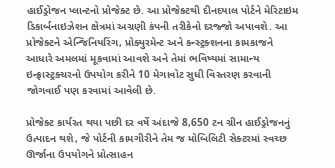હાઈડ્રોજન પ્લાન્ટનો પ્રોજેક્ટ છે. આ પ્રોજેક્ટથી દીનદયાલ પોર્ટને મેરિટાઇમ ડિકાર્બનાઇઝેશન ક્ષેત્રમાં અગ્રણી કંપની તરીકેનો દરજ્જો અપાવશે. આ પ્રોજેક્ટને એન્જિનિયરિંગ, પ્રોક્યુરમેન્ટ અને કન્સ્ટ્રક્શનના કામકાજને આધારે અમલમાં મૂકવામાં આવશે અને તેમાં ભવિષ્યમાં સામાન્ય ઇન્ફ્રાસ્ટ્રક્ચરનો ઉપયોગ કરીને 10 મેગાવોટ સુધી વિસ્તરણ કરવાની જોગવાઈ પણ કરવામાં આવેલી છે.

પ્રોજેક્ટ કાર્યરત થયા પછી દર વર્ષે અંદાજે 8,650 ટન ગ્રીન હાઈડ્રોજનનું ઉત્પાદન થશે, જે પોર્ટની કામગીરીને તેમ જ મોબિલિટી સેક્ટરમાં સ્વચ્છ ઊર્જાના ઉપયોગને પ્રોત્સાહન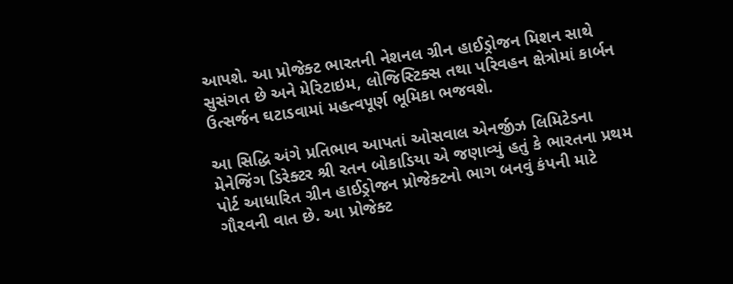આપશે. આ પ્રોજેક્ટ ભારતની નેશનલ ગ્રીન હાઈડ્રોજન મિશન સાથે સુસંગત છે અને મેરિટાઇમ, લોજિસ્ટિક્સ તથા પરિવહન ક્ષેત્રોમાં કાર્બન ઉત્સર્જન ઘટાડવામાં મહત્વપૂર્ણ ભૂમિકા ભજવશે.

આ સિદ્ધિ અંગે પ્રતિભાવ આપતાં ઓસવાલ એનર્જીઝ લિમિટેડના મેનેજિંગ ડિરેક્ટર શ્રી રતન બોકાડિયા એ જણાવ્યું હતું કે ભારતના પ્રથમ પોર્ટ આધારિત ગ્રીન હાઈડ્રોજન પ્રોજેક્ટનો ભાગ બનવું કંપની માટે ગૌરવની વાત છે. આ પ્રોજેક્ટ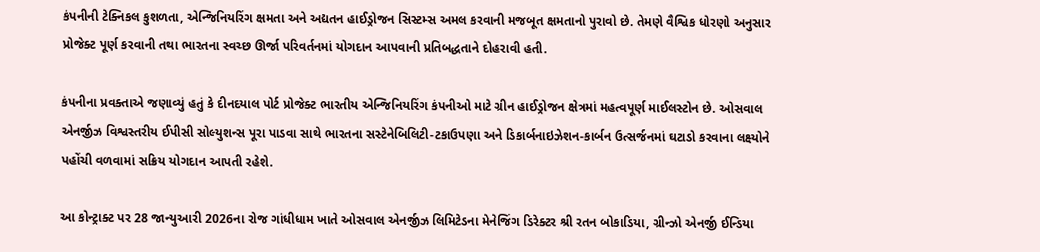કંપનીની ટેક્નિકલ કુશળતા, એન્જિનિયરિંગ ક્ષમતા અને અદ્યતન હાઈડ્રોજન સિસ્ટમ્સ અમલ કરવાની મજબૂત ક્ષમતાનો પુરાવો છે. તેમણે વૈશ્વિક ધોરણો અનુસાર પ્રોજેક્ટ પૂર્ણ કરવાની તથા ભારતના સ્વચ્છ ઊર્જા પરિવર્તનમાં યોગદાન આપવાની પ્રતિબદ્ધતાને દોહરાવી હતી.

કંપનીના પ્રવક્તાએ જણાવ્યું હતું કે દીનદયાલ પોર્ટ પ્રોજેક્ટ ભારતીય એન્જિનિયરિંગ કંપનીઓ માટે ગ્રીન હાઈડ્રોજન ક્ષેત્રમાં મહત્વપૂર્ણ માઈલસ્ટોન છે. ઓસવાલ એનર્જીઝ વિશ્વસ્તરીય ઈપીસી સોલ્યુશન્સ પૂરા પાડવા સાથે ભારતના સસ્ટેનેબિલિટી-ટકાઉપણા અને ડિકાર્બનાઇઝેશન-કાર્બન ઉત્સર્જનમાં ઘટાડો કરવાના લક્ષ્યોને પહોંચી વળવામાં સક્રિય યોગદાન આપતી રહેશે.

આ કોન્ટ્રાક્ટ પર 28 જાન્યુઆરી 2026ના રોજ ગાંધીધામ ખાતે ઓસવાલ એનર્જીઝ લિમિટેડના મેનેજિંગ ડિરેક્ટર શ્રી રતન બોકાડિયા, ગ્રીન્ઝો એનર્જી ઈન્ડિયા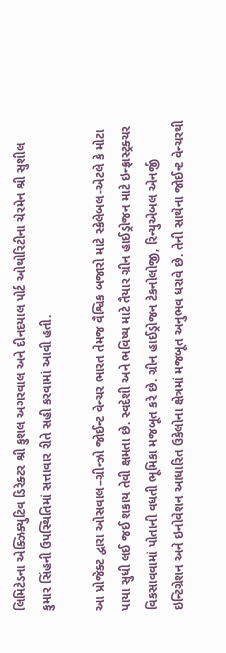લિમિટેડના એક્ઝિક્યુટિવ ડિરેક્ટર શ્રી કુશલ અગરવાલ અને દીનદયાલ પોર્ટ ઓથોરિટીના ચેરમેન શ્રી સુશીલ કુમાર સિંહની ઉપસ્થિતિમાં સત્તાવાર રીતે સહી કરવામાં આવી હતી.

આ પ્રોજેક્ટ દ્વારા ઓસવાલ–ગ્રીન્ઝો જોઈન્ટ વેન્ચર ભારત તેમજ વૈશ્વિક બજારો માટે સ્કેલેબલ-એટલે કે મોટા  પાયા સુધી લઈ જઈ શકાય તેવી ક્ષમતા છે. સ્વદેશી અને ભવિષ્ય માટે તૈયાર ગ્રીન હાઈડ્રોજન માટે ઇન્ફ્રાસ્ટ્રક્ચર વિકસાવવામાં પોતાની વધતી ભૂમિકા મજબૂત કરે છે. ગ્રીન હાઈડ્રોજન ટેકનોલોજી, રિન્યુએબલ એનર્જી ઇન્ટિગ્રેશન અને ઇનોવેશન આધારિત ઉકેલોના ક્ષેત્રમાં મજબૂત અનુભવ ધરાવે છે. તેની સાથેના જોઈન્ટ વેન્ચરથી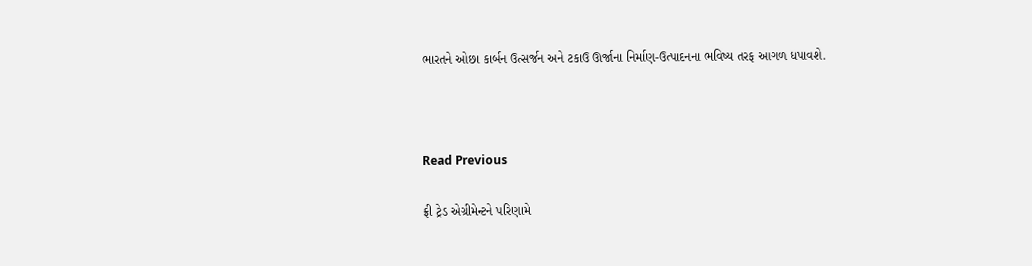ભારતને ઓછા કાર્બન ઉત્સર્જન અને ટકાઉ ઊર્જાના નિર્માણ-ઉત્પાદનના ભવિષ્ય તરફ આગળ ધપાવશે.



Read Previous

ફ્રી ટ્રેડ એગ્રીમેન્ટને પરિણામે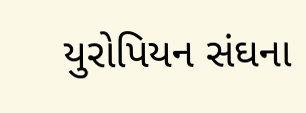યુરોપિયન સંઘના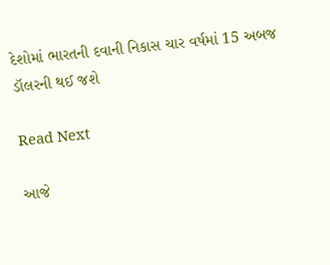દેશોમાં ભારતની દવાની નિકાસ ચાર વર્ષમાં 15 અબજ ડૉલરની થઈ જશે

Read Next

આજે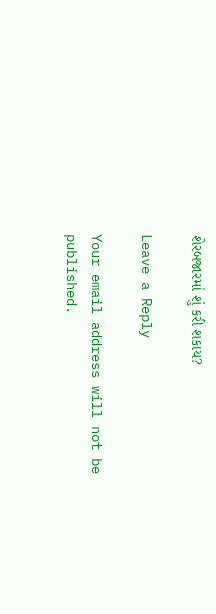શેરબજારમાં શું કરી શકાય?

Leave a Reply

Your email address will not be published.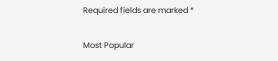Required fields are marked *

Most Popular